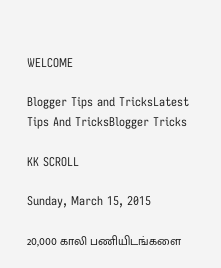WELCOME

Blogger Tips and TricksLatest Tips And TricksBlogger Tricks

KK SCROLL

Sunday, March 15, 2015

20,000 காலி பணியிடங்களை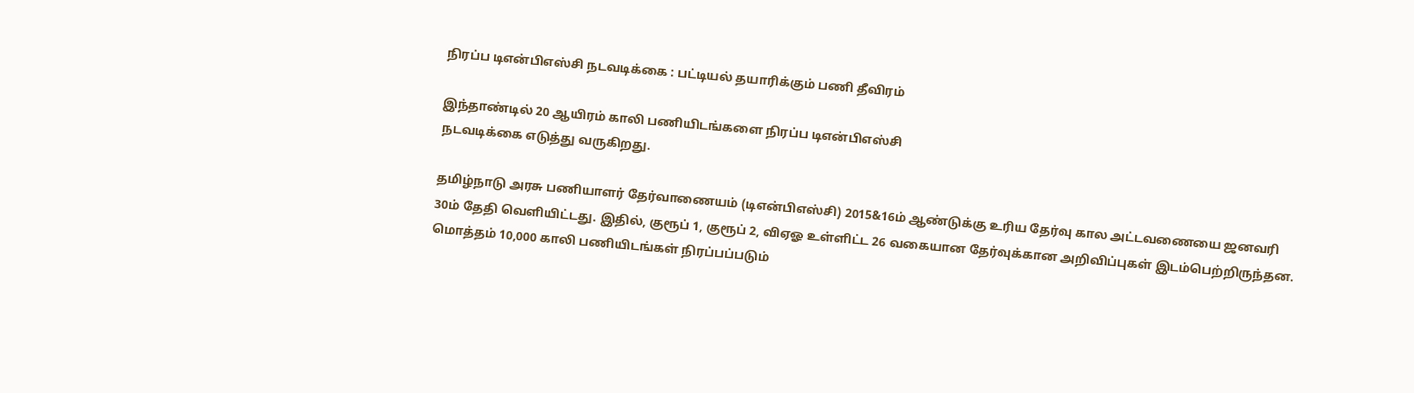நிரப்ப டிஎன்பிஎஸ்சி நடவடிக்கை : பட்டியல் தயாரிக்கும் பணி தீவிரம்

இந்தாண்டில் 20 ஆயிரம் காலி பணியிடங்களை நிரப்ப டிஎன்பிஎஸ்சி
நடவடிக்கை எடுத்து வருகிறது.

தமிழ்நாடு அரசு பணியாளர் தேர்வாணையம் (டிஎன்பிஎஸ்சி) 2015&16ம் ஆண்டுக்கு உரிய தேர்வு கால அட்டவணையை ஜனவரி 30ம் தேதி வெளியிட்டது. இதில், குரூப் 1, குரூப் 2, விஏஓ உள்ளிட்ட 26 வகையான தேர்வுக்கான அறிவிப்புகள் இடம்பெற்றிருந்தன. மொத்தம் 10,000 காலி பணியிடங்கள் நிரப்பப்படும்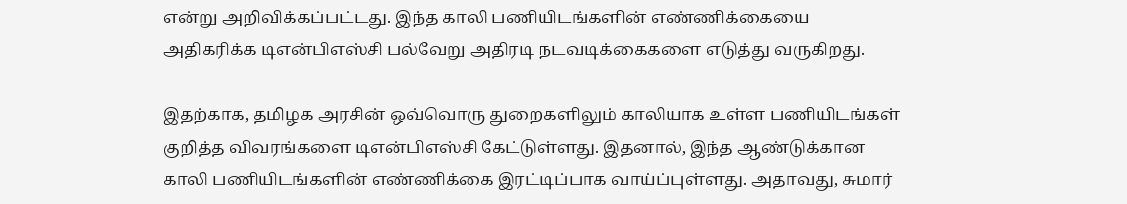என்று அறிவிக்கப்பட்டது. இந்த காலி பணியிடங்களின் எண்ணிக்கையை அதிகரிக்க டிஎன்பிஎஸ்சி பல்வேறு அதிரடி நடவடிக்கைகளை எடுத்து வருகிறது.

இதற்காக, தமிழக அரசின் ஒவ்வொரு துறைகளிலும் காலியாக உள்ள பணியிடங்கள் குறித்த விவரங்களை டிஎன்பிஎஸ்சி கேட்டுள்ளது. இதனால், இந்த ஆண்டுக்கான காலி பணியிடங்களின் எண்ணிக்கை இரட்டிப்பாக வாய்ப்புள்ளது. அதாவது, சுமார்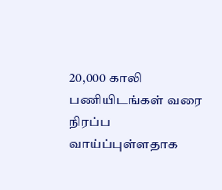20,000 காலி பணியிடங்கள் வரை நிரப்ப வாய்ப்புள்ளதாக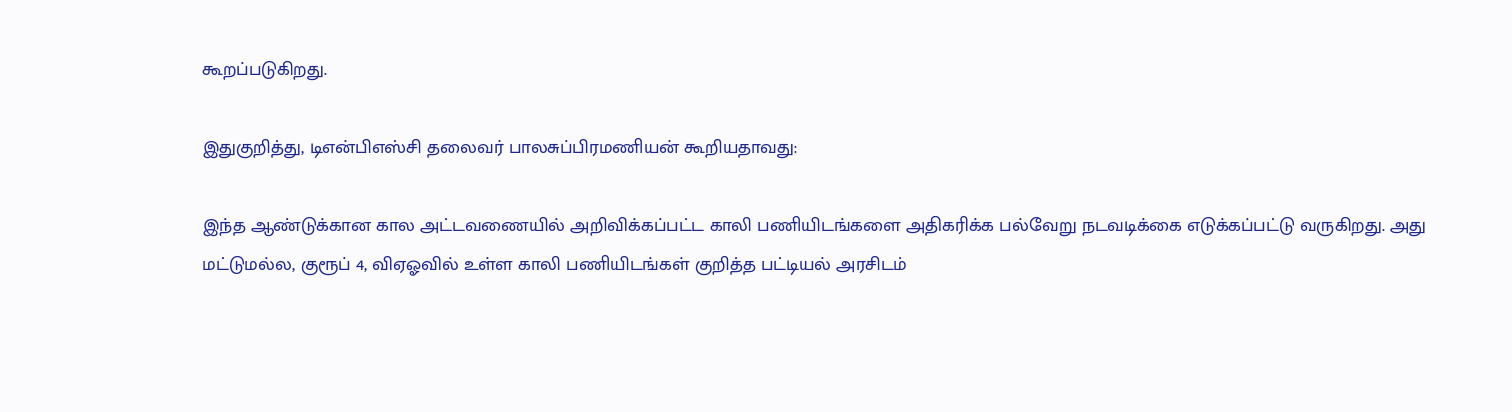கூறப்படுகிறது.

இதுகுறித்து, டிஎன்பிஎஸ்சி தலைவர் பாலசுப்பிரமணியன் கூறியதாவது:

இந்த ஆண்டுக்கான கால அட்டவணையில் அறிவிக்கப்பட்ட காலி பணியிடங்களை அதிகரிக்க பல்வேறு நடவடிக்கை எடுக்கப்பட்டு வருகிறது. அது மட்டுமல்ல, குரூப் 4, விஏஓவில் உள்ள காலி பணியிடங்கள் குறித்த பட்டியல் அரசிடம்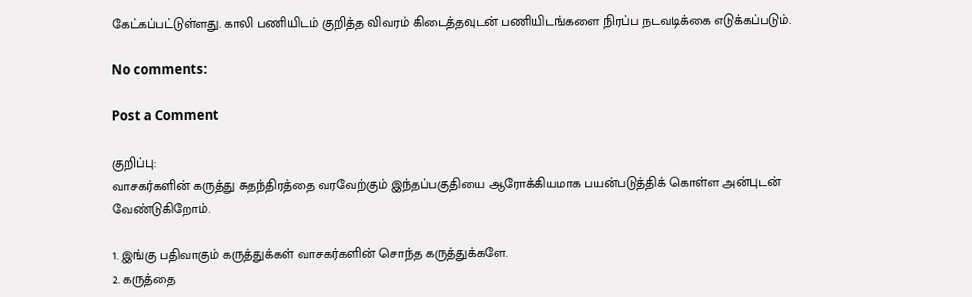கேட்கப்பட்டுள்ளது. காலி பணியிடம் குறித்த விவரம் கிடைத்தவுடன் பணியிடங்களை நிரப்ப நடவடிக்கை எடுக்கப்படும்.

No comments:

Post a Comment

குறிப்பு:
வாசகர்களின் கருத்து சுதந்திரத்தை வரவேற்கும் இந்தப்பகுதியை ஆரோக்கியமாக பயன்படுத்திக் கொள்ள அன்புடன் வேண்டுகிறோம்.

1. இங்கு பதிவாகும் கருத்துக்கள் வாசகர்களின் சொந்த கருத்துக்களே.
2. கருத்தை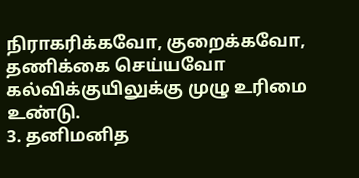நிராகரிக்கவோ, குறைக்கவோ, தணிக்கை செய்யவோ கல்விக்குயிலுக்கு முழு உரிமை உண்டு.
3. தனிமனித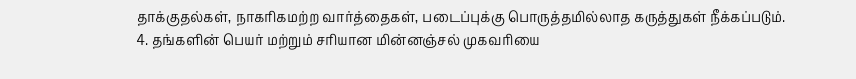தாக்குதல்கள், நாகரிகமற்ற வார்த்தைகள், படைப்புக்கு பொருத்தமில்லாத கருத்துகள் நீக்கப்படும்.
4. தங்களின் பெயர் மற்றும் சரியான மின்னஞ்சல் முகவரியை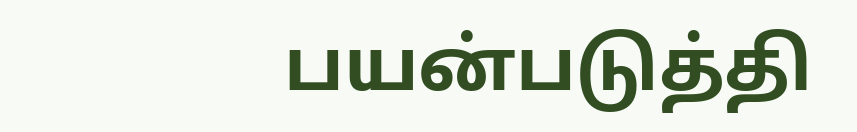பயன்படுத்தி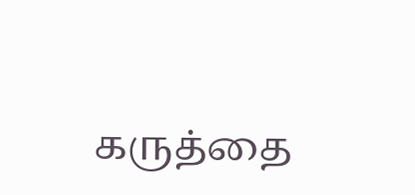கருத்தை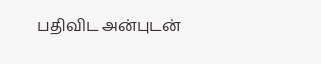பதிவிட அன்புடன்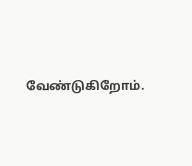வேண்டுகிறோம்.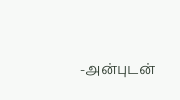-அன்புடன்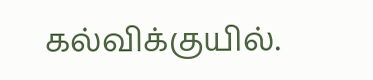கல்விக்குயில்.